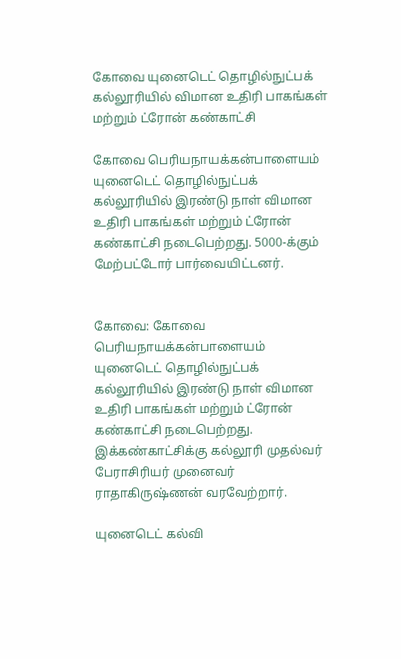கோவை யுனைடெட் தொழில்நுட்பக் கல்லூரியில் விமான உதிரி பாகங்கள் மற்றும் ட்ரோன் கண்காட்சி

கோவை பெரியநாயக்கன்பாளையம் யுனைடெட் தொழில்நுட்பக் கல்லூரியில் இரண்டு நாள் விமான உதிரி பாகங்கள் மற்றும் ட்ரோன் கண்காட்சி நடைபெற்றது. 5000-க்கும் மேற்பட்டோர் பார்வையிட்டனர்.


கோவை: கோவை பெரியநாயக்கன்பாளையம் யுனைடெட் தொழில்நுட்பக் கல்லூரியில் இரண்டு நாள் விமான உதிரி பாகங்கள் மற்றும் ட்ரோன் கண்காட்சி நடைபெற்றது. இக்கண்காட்சிக்கு கல்லூரி முதல்வர் பேராசிரியர் முனைவர் ராதாகிருஷ்ணன் வரவேற்றார்.

யுனைடெட் கல்வி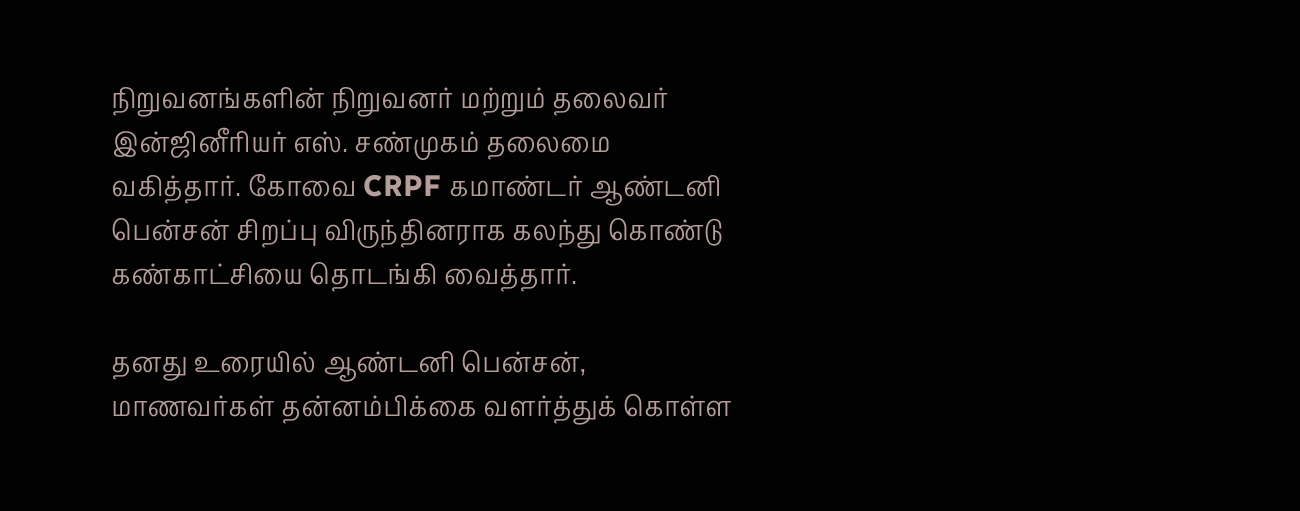நிறுவனங்களின் நிறுவனர் மற்றும் தலைவர் இன்ஜினீரியர் எஸ். சண்முகம் தலைமை வகித்தார். கோவை CRPF கமாண்டர் ஆண்டனி பென்சன் சிறப்பு விருந்தினராக கலந்து கொண்டு கண்காட்சியை தொடங்கி வைத்தார்.

தனது உரையில் ஆண்டனி பென்சன், மாணவர்கள் தன்னம்பிக்கை வளர்த்துக் கொள்ள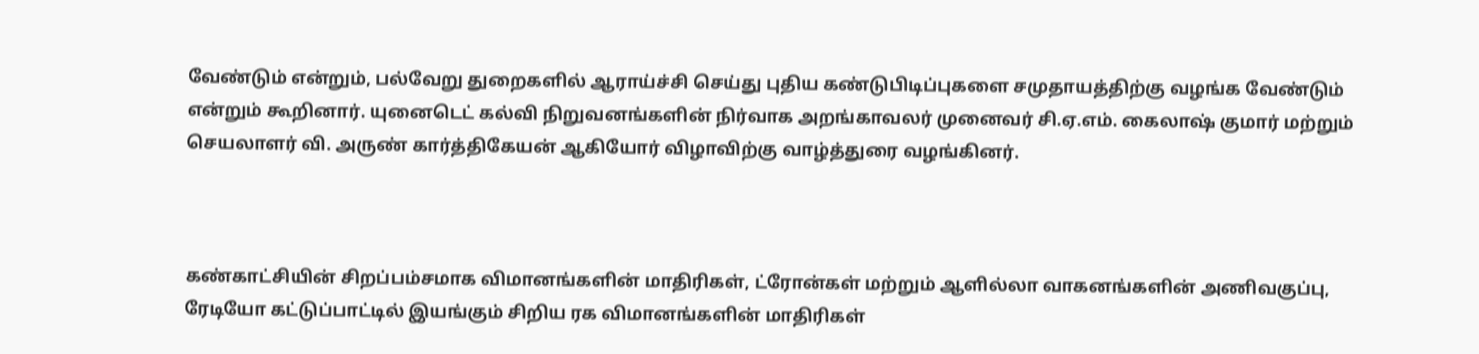வேண்டும் என்றும், பல்வேறு துறைகளில் ஆராய்ச்சி செய்து புதிய கண்டுபிடிப்புகளை சமுதாயத்திற்கு வழங்க வேண்டும் என்றும் கூறினார். யுனைடெட் கல்வி நிறுவனங்களின் நிர்வாக அறங்காவலர் முனைவர் சி.ஏ.எம். கைலாஷ் குமார் மற்றும் செயலாளர் வி. அருண் கார்த்திகேயன் ஆகியோர் விழாவிற்கு வாழ்த்துரை வழங்கினர்.



கண்காட்சியின் சிறப்பம்சமாக விமானங்களின் மாதிரிகள், ட்ரோன்கள் மற்றும் ஆளில்லா வாகனங்களின் அணிவகுப்பு, ரேடியோ கட்டுப்பாட்டில் இயங்கும் சிறிய ரக விமானங்களின் மாதிரிகள்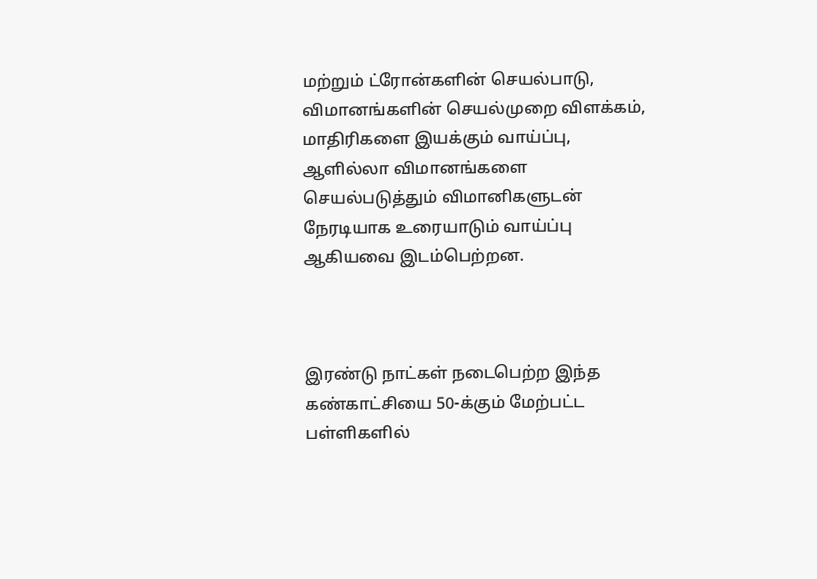மற்றும் ட்ரோன்களின் செயல்பாடு, விமானங்களின் செயல்முறை விளக்கம், மாதிரிகளை இயக்கும் வாய்ப்பு, ஆளில்லா விமானங்களை செயல்படுத்தும் விமானிகளுடன் நேரடியாக உரையாடும் வாய்ப்பு ஆகியவை இடம்பெற்றன.



இரண்டு நாட்கள் நடைபெற்ற இந்த கண்காட்சியை 50-க்கும் மேற்பட்ட பள்ளிகளில்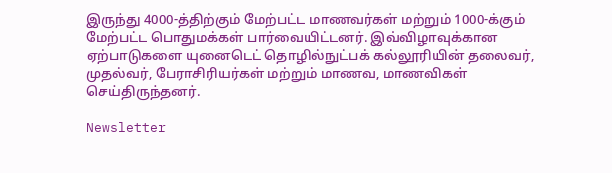இருந்து 4000-த்திற்கும் மேற்பட்ட மாணவர்கள் மற்றும் 1000-க்கும் மேற்பட்ட பொதுமக்கள் பார்வையிட்டனர். இவ்விழாவுக்கான ஏற்பாடுகளை யுனைடெட் தொழில்நுட்பக் கல்லூரியின் தலைவர், முதல்வர், பேராசிரியர்கள் மற்றும் மாணவ, மாணவிகள் செய்திருந்தனர்.

Newsletter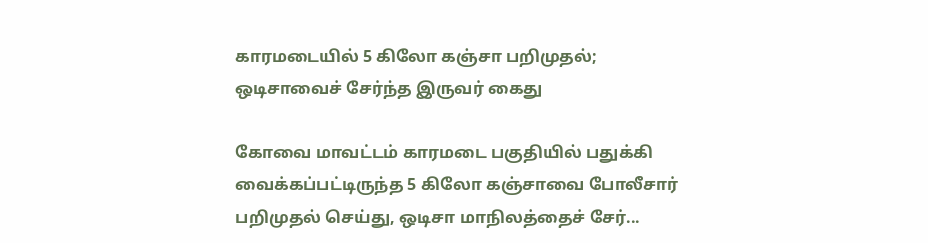காரமடையில் 5 கிலோ கஞ்சா பறிமுதல்; ஒடிசாவைச் சேர்ந்த இருவர் கைது

கோவை மாவட்டம் காரமடை பகுதியில் பதுக்கி வைக்கப்பட்டிருந்த 5 கிலோ கஞ்சாவை போலீசார் பறிமுதல் செய்து, ஒடிசா மாநிலத்தைச் சேர்...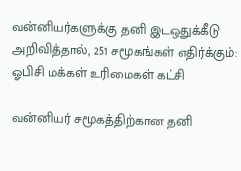வன்னியர்களுக்கு தனி இடஒதுக்கீடு அறிவித்தால், 251 சமூகங்கள் எதிர்க்கும்: ஓபிசி மக்கள் உரிமைகள் கட்சி

வன்னியர் சமூகத்திற்கான தனி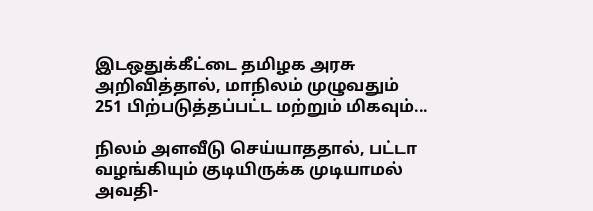இடஒதுக்கீட்டை தமிழக அரசு அறிவித்தால், மாநிலம் முழுவதும் 251 பிற்படுத்தப்பட்ட மற்றும் மிகவும்...

நிலம் அளவீடு செய்யாததால், பட்டா வழங்கியும் குடியிருக்க முடியாமல் அவதி-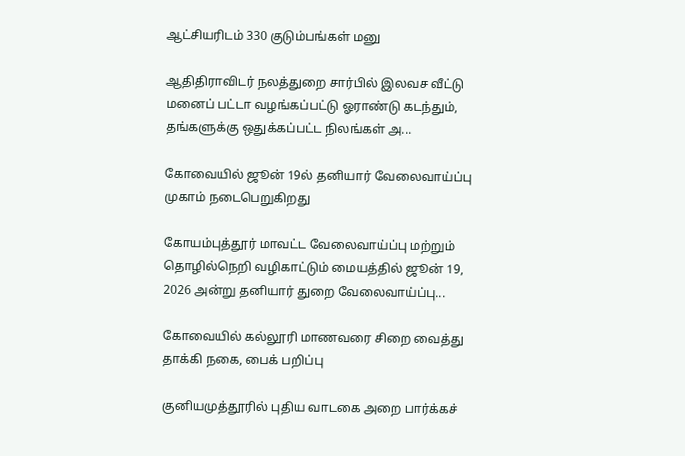ஆட்சியரிடம் 330 குடும்பங்கள் மனு

ஆதிதிராவிடர் நலத்துறை சார்பில் இலவச வீட்டு மனைப் பட்டா வழங்கப்பட்டு ஓராண்டு கடந்தும், தங்களுக்கு ஒதுக்கப்பட்ட நிலங்கள் அ...

கோவையில் ஜூன் 19ல் தனியார் வேலைவாய்ப்பு முகாம் நடைபெறுகிறது

கோயம்புத்தூர் மாவட்ட வேலைவாய்ப்பு மற்றும் தொழில்நெறி வழிகாட்டும் மையத்தில் ஜூன் 19, 2026 அன்று தனியார் துறை வேலைவாய்ப்பு...

கோவையில் கல்லூரி மாணவரை சிறை வைத்து தாக்கி நகை, பைக் பறிப்பு

குனியமுத்தூரில் புதிய வாடகை அறை பார்க்கச்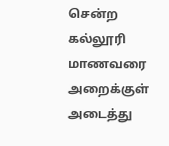சென்ற கல்லூரி மாணவரை அறைக்குள் அடைத்து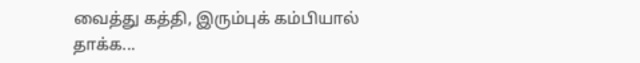வைத்து கத்தி, இரும்புக் கம்பியால் தாக்க...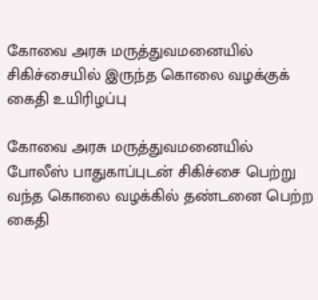கோவை அரசு மருத்துவமனையில் சிகிச்சையில் இருந்த கொலை வழக்குக் கைதி உயிரிழப்பு

கோவை அரசு மருத்துவமனையில் போலீஸ் பாதுகாப்புடன் சிகிச்சை பெற்று வந்த கொலை வழக்கில் தண்டனை பெற்ற கைதி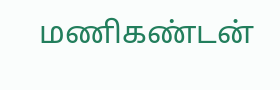மணிகண்டன்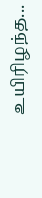உயிரிழந்த...